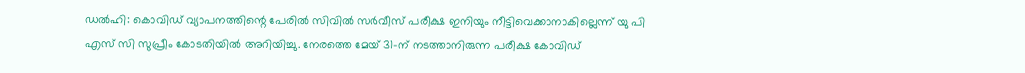ഡൽഹി: കൊവിഡ് വ്യാപനത്തിന്റെ പേരിൽ സിവിൽ സർവീസ് പരീക്ഷ ഇനിയും നീട്ടിവെക്കാനാകില്ലെന്ന് യു പി എസ് സി സുപ്രീം കോടതിയിൽ അറിയിച്ചു. നേരത്തെ മേയ് 31-ന് നടത്താനിരുന്ന പരീക്ഷ കോവിഡ്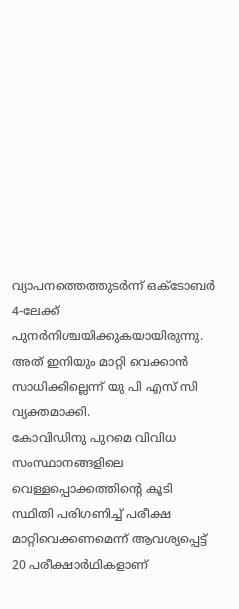വ്യാപനത്തെത്തുടർന്ന് ഒക്ടോബർ 4-ലേക്ക് പുനർനിശ്ചയിക്കുകയായിരുന്നു. അത് ഇനിയും മാറ്റി വെക്കാൻ സാധിക്കില്ലെന്ന് യു പി എസ് സി വ്യക്തമാക്കി.
കോവിഡിനു പുറമെ വിവിധ സംസ്ഥാനങ്ങളിലെ വെള്ളപ്പൊക്കത്തിന്റെ കൂടി സ്ഥിതി പരിഗണിച്ച് പരീക്ഷ മാറ്റിവെക്കണമെന്ന് ആവശ്യപ്പെട്ട് 20 പരീക്ഷാർഥികളാണ്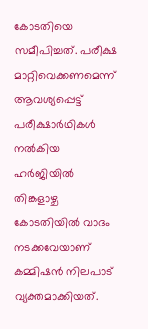കോടതിയെ സമീപിച്ചത്. പരീക്ഷ മാറ്റിവെക്കണമെന്ന് ആവശ്യപ്പെട്ട് പരീക്ഷാർഥികൾ നൽകിയ ഹർജിയിൽ തിങ്കളാഴ്ച കോടതിയിൽ വാദം നടക്കവേയാണ് കമ്മിഷൻ നിലപാട് വ്യക്തമാക്കിയത്.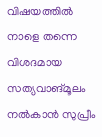വിഷയത്തിൽ നാളെ തന്നെ വിശദമായ സത്യവാങ്മൂലം നൽകാൻ സുപ്രീം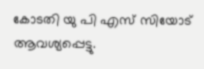കോടതി യു പി എസ് സിയോട് ആവശ്യപ്പെട്ടു.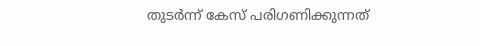തുടർന്ന് കേസ് പരിഗണിക്കുന്നത്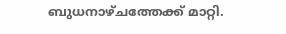ബുധനാഴ്ചത്തേക്ക് മാറ്റി.